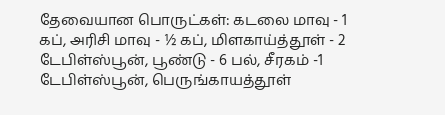தேவையான பொருட்கள்: கடலை மாவு - 1 கப், அரிசி மாவு - ½ கப், மிளகாய்த்தூள் - 2 டேபிள்ஸ்பூன், பூண்டு - 6 பல், சீரகம் -1 டேபிள்ஸ்பூன், பெருங்காயத்தூள்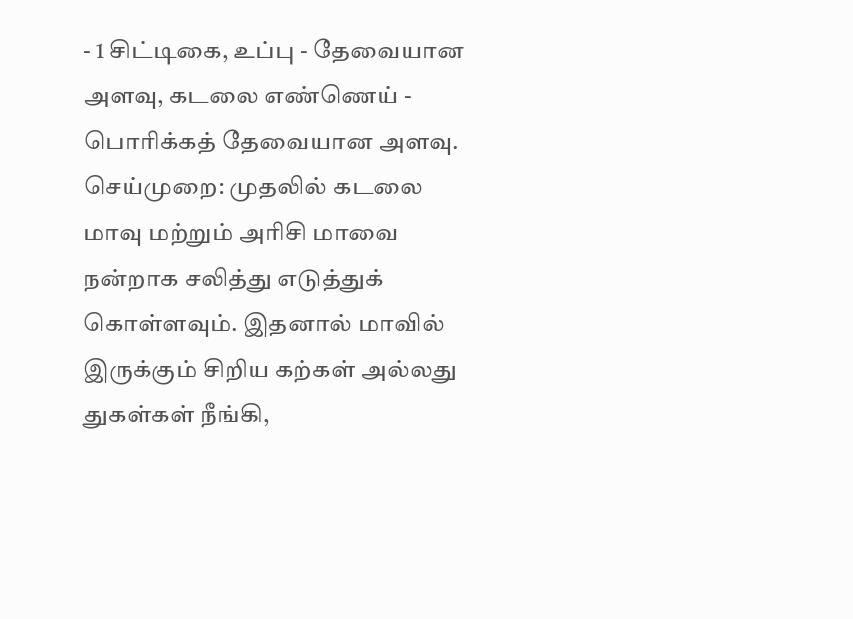- 1 சிட்டிகை, உப்பு - தேவையான அளவு, கடலை எண்ணெய் - பொரிக்கத் தேவையான அளவு. செய்முறை: முதலில் கடலை மாவு மற்றும் அரிசி மாவை நன்றாக சலித்து எடுத்துக் கொள்ளவும். இதனால் மாவில் இருக்கும் சிறிய கற்கள் அல்லது துகள்கள் நீங்கி,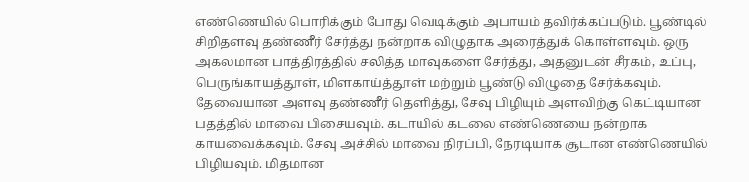எண்ணெயில் பொரிக்கும் போது வெடிக்கும் அபாயம் தவிர்க்கப்படும். பூண்டில் சிறிதளவு தண்ணீர் சேர்த்து நன்றாக விழுதாக அரைத்துக் கொள்ளவும். ஒரு அகலமான பாத்திரத்தில் சலித்த மாவுகளை சேர்த்து, அதனுடன் சீரகம், உப்பு, பெருங்காயத்தூள், மிளகாய்த்தூள் மற்றும் பூண்டு விழுதை சேர்க்கவும். தேவையான அளவு தண்ணீர் தெளித்து, சேவு பிழியும் அளவிற்கு கெட்டியான பதத்தில் மாவை பிசையவும். கடாயில் கடலை எண்ணெயை நன்றாக காயவைக்கவும். சேவு அச்சில் மாவை நிரப்பி, நேரடியாக சூடான எண்ணெயில் பிழியவும். மிதமான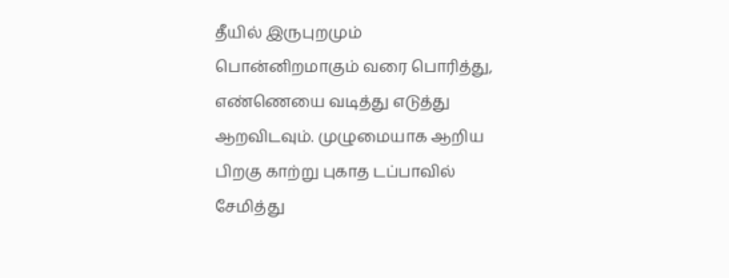தீயில் இருபுறமும் பொன்னிறமாகும் வரை பொரித்து, எண்ணெயை வடித்து எடுத்து ஆறவிடவும். முழுமையாக ஆறிய பிறகு காற்று புகாத டப்பாவில் சேமித்து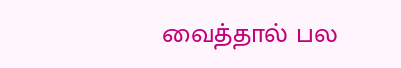வைத்தால் பல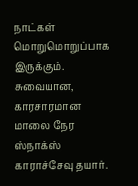நாட்கள் மொறுமொறுப்பாக இருக்கும். சுவையான, காரசாரமான மாலை நேர ஸ்நாக்ஸ் காராச்சேவு தயார்.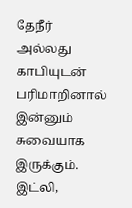தேநீர் அல்லது காபியுடன் பரிமாறினால் இன்னும் சுவையாக இருக்கும். இட்லி,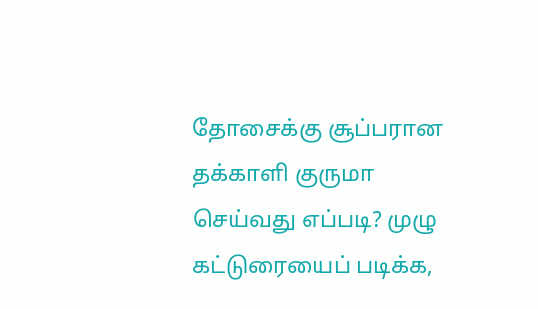தோசைக்கு சூப்பரான தக்காளி குருமா செய்வது எப்படி? முழு கட்டுரையைப் படிக்க,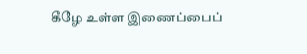கீழே உள்ள இணைப்பைப்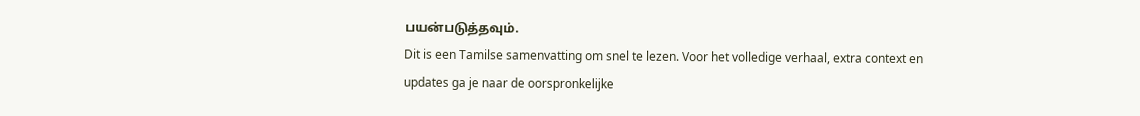பயன்படுத்தவும்.
Dit is een Tamilse samenvatting om snel te lezen. Voor het volledige verhaal, extra context en updates ga je naar de oorspronkelijke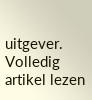uitgever.
Volledig artikel lezen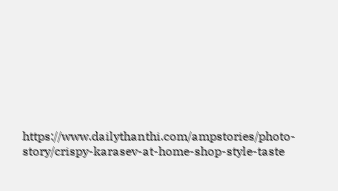https://www.dailythanthi.com/ampstories/photo-story/crispy-karasev-at-home-shop-style-taste